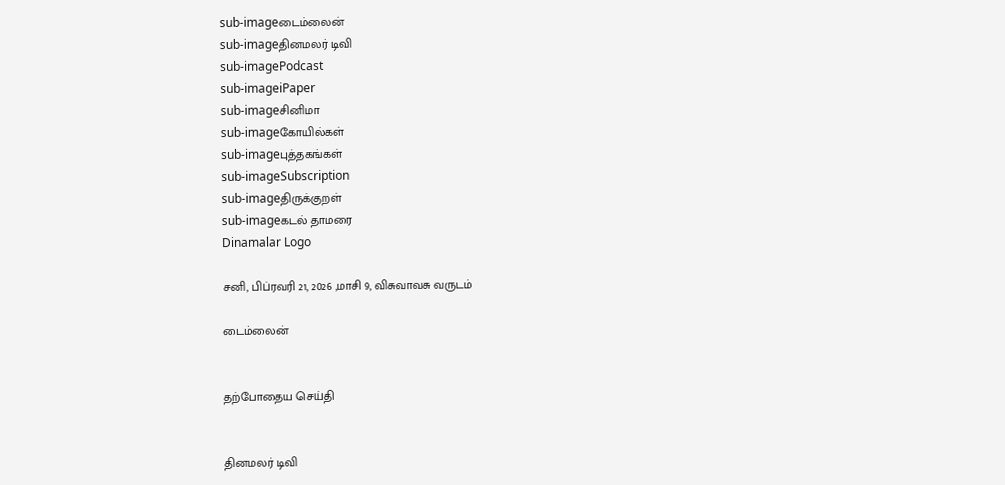sub-imageடைம்லைன்
sub-imageதினமலர் டிவி
sub-imagePodcast
sub-imageiPaper
sub-imageசினிமா
sub-imageகோயில்கள்
sub-imageபுத்தகங்கள்
sub-imageSubscription
sub-imageதிருக்குறள்
sub-imageகடல் தாமரை
Dinamalar Logo

சனி, பிப்ரவரி 21, 2026 ,மாசி 9, விசுவாவசு வருடம்

டைம்லைன்


தற்போதைய செய்தி


தினமலர் டிவி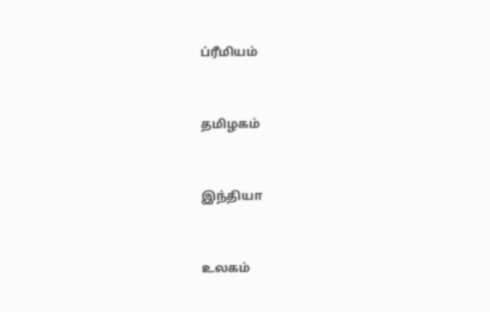ப்ரீமியம்


தமிழகம்


இந்தியா


உலகம்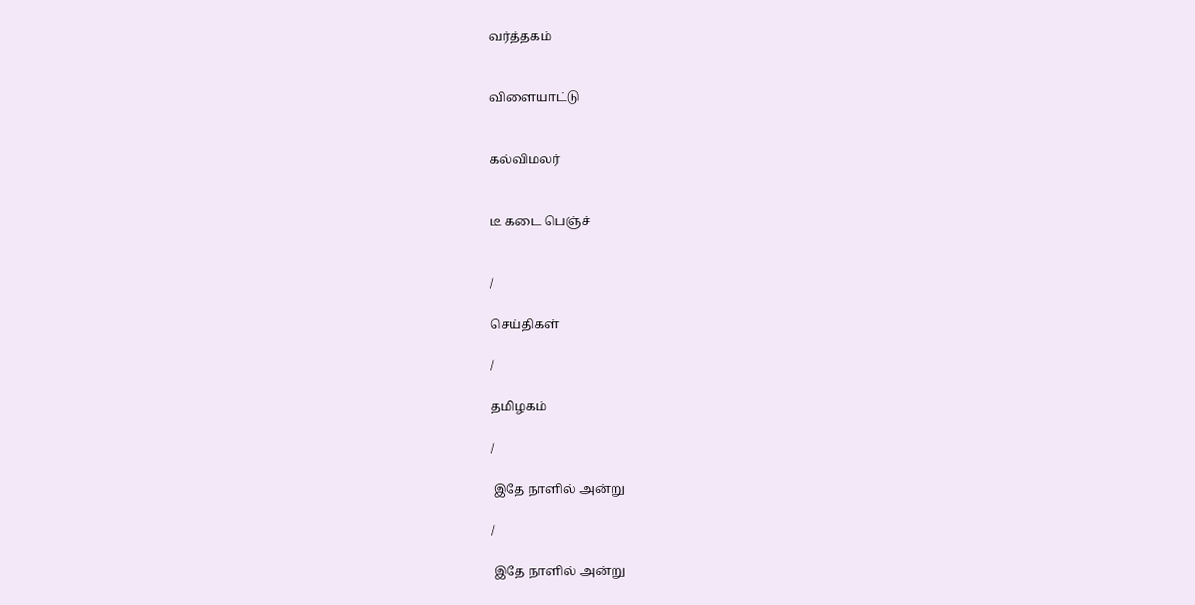வர்த்தகம்


விளையாட்டு


கல்விமலர்


டீ கடை பெஞ்ச்


/

செய்திகள்

/

தமிழகம்

/

 இதே நாளில் அன்று

/

 இதே நாளில் அன்று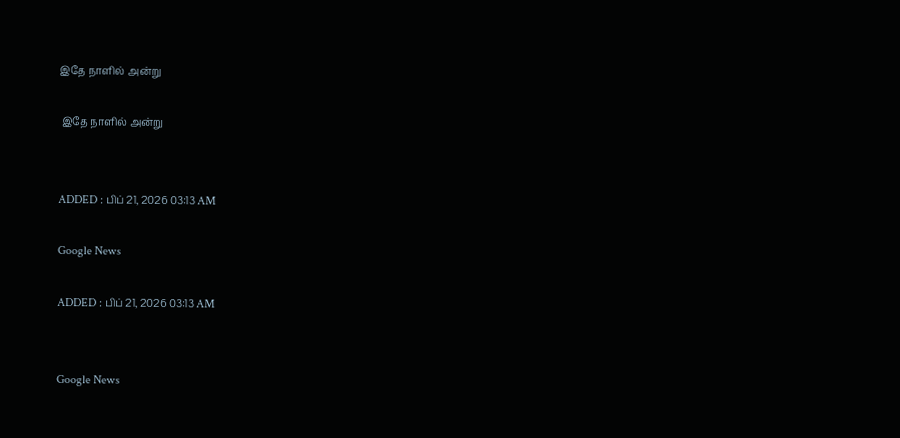இதே நாளில் அன்று

 இதே நாளில் அன்று


ADDED : பிப் 21, 2026 03:13 AM

Google News

ADDED : பிப் 21, 2026 03:13 AM


Google News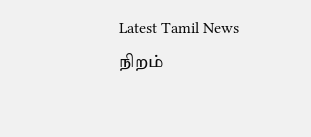Latest Tamil News
நிறம்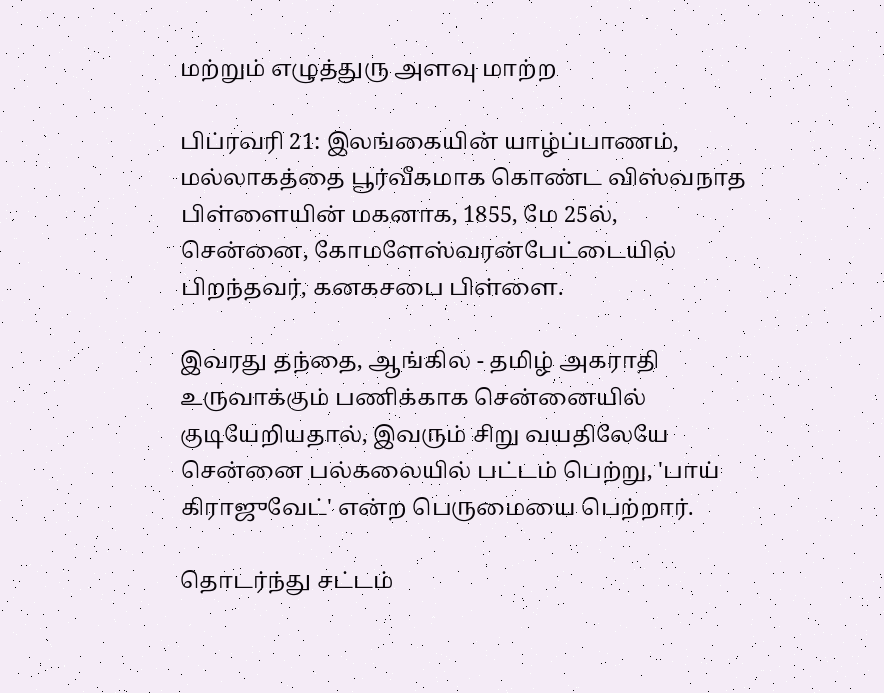மற்றும் எழுத்துரு அளவு மாற்ற

பிப்ரவரி 21: இலங்கையின் யாழ்ப்பாணம், மல்லாகத்தை பூர்வீகமாக கொண்ட விஸ்வநாத பிள்ளையின் மகனாக, 1855, மே 25ல், சென்னை, கோமளேஸ்வரன்பேட்டையில் பிறந்தவர், கனகசபை பிள்ளை.

இவரது தந்தை, ஆங்கில - தமிழ் அகராதி உருவாக்கும் பணிக்காக சென்னையில் குடியேறியதால், இவரும் சிறு வயதிலேயே சென்னை பல்கலையில் பட்டம் பெற்று, 'பாய் கிராஜுவேட்' என்ற பெருமையை பெற்றார்.

தொடர்ந்து சட்டம்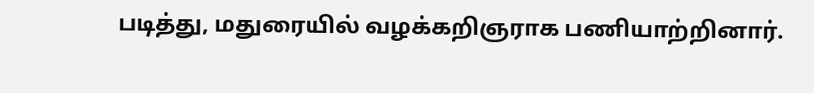படித்து, மதுரையில் வழக்கறிஞராக பணியாற்றினார்.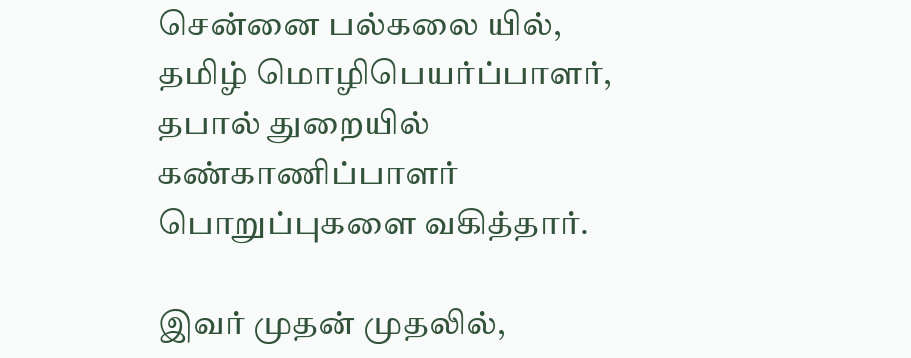சென்னை பல்கலை யில், தமிழ் மொழிபெயர்ப்பாளர், தபால் துறையில் கண்காணிப்பாளர் பொறுப்புகளை வகித்தார்.

இவர் முதன் முதலில்,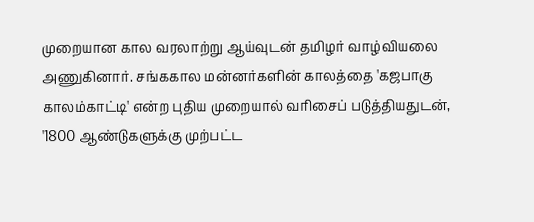முறையான கால வரலாற்று ஆய்வுடன் தமிழர் வாழ்வியலை அணுகினார். சங்ககால மன்னர்களின் காலத்தை 'கஜபாகு காலம்காட்டி' என்ற புதிய முறையால் வரிசைப் படுத்தியதுடன், '1800 ஆண்டுகளுக்கு முற்பட்ட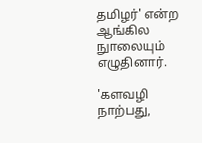தமிழர்' என்ற ஆங்கில நுாலையும் எழுதினார்.

'களவழி நாற்பது,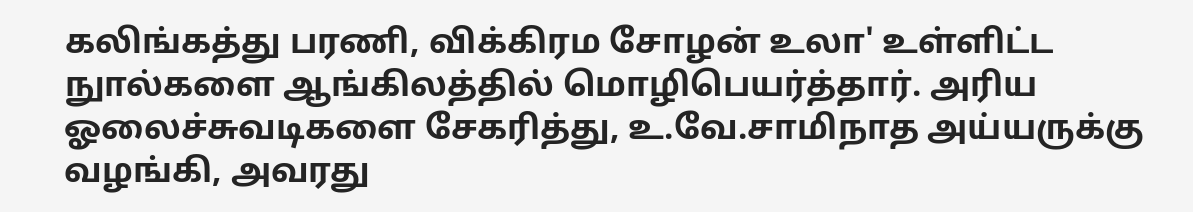கலிங்கத்து பரணி, விக்கிரம சோழன் உலா' உள்ளிட்ட நுால்களை ஆங்கிலத்தில் மொழிபெயர்த்தார். அரிய ஓலைச்சுவடிகளை சேகரித்து, உ.வே.சாமிநாத அய்யருக்கு வழங்கி, அவரது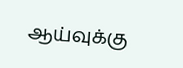ஆய்வுக்கு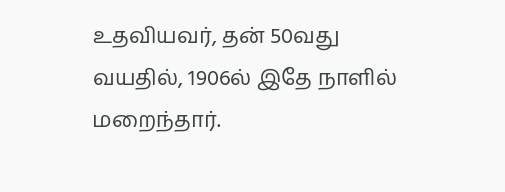உதவியவர், தன் 50வது வயதில், 1906ல் இதே நாளில் மறைந்தார்.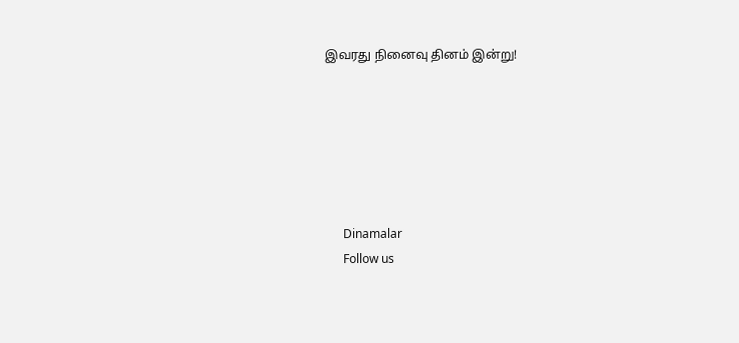இவரது நினைவு தினம் இன்று!






      Dinamalar
      Follow us